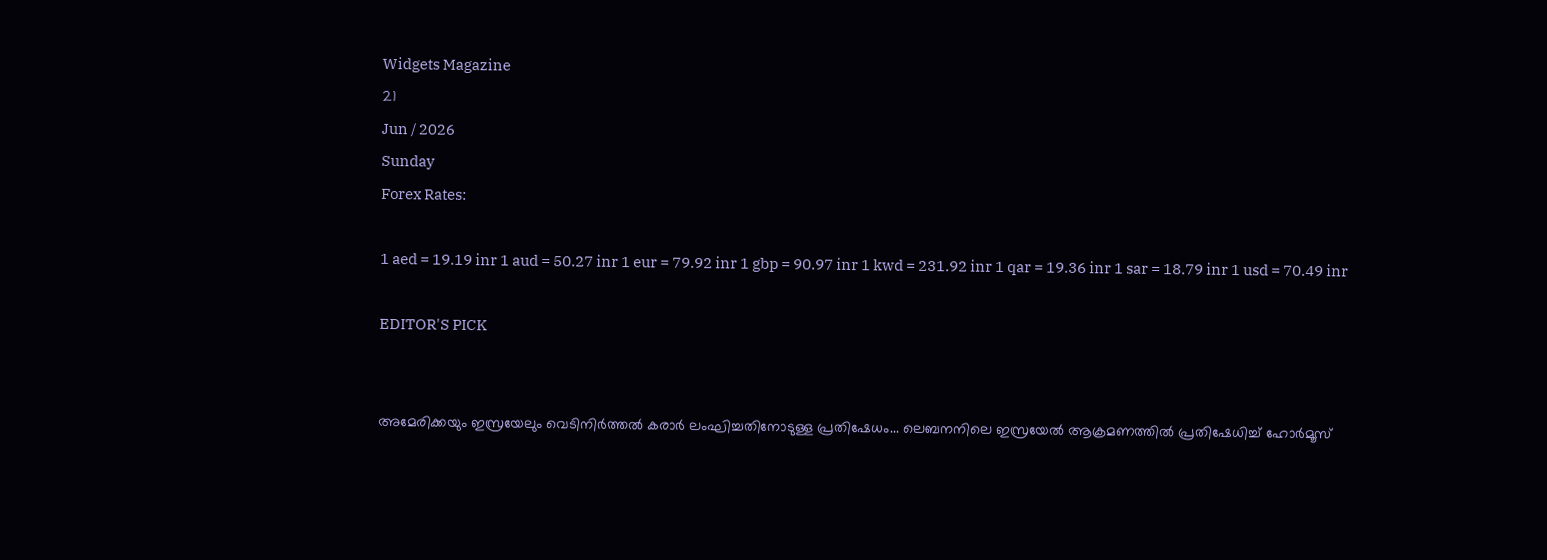Widgets Magazine
21
Jun / 2026
Sunday
Forex Rates:

1 aed = 19.19 inr 1 aud = 50.27 inr 1 eur = 79.92 inr 1 gbp = 90.97 inr 1 kwd = 231.92 inr 1 qar = 19.36 inr 1 sar = 18.79 inr 1 usd = 70.49 inr

EDITOR'S PICK


അമേരിക്കയും ഇസ്രയേലും വെടിനിർത്തൽ കരാർ ലംഘിച്ചതിനോടുള്ള പ്രതിഷേധം... ലെബനനിലെ ഇസ്രയേൽ ആക്രമണത്തിൽ പ്രതിഷേധിച്ച് ഹോർമൂസ്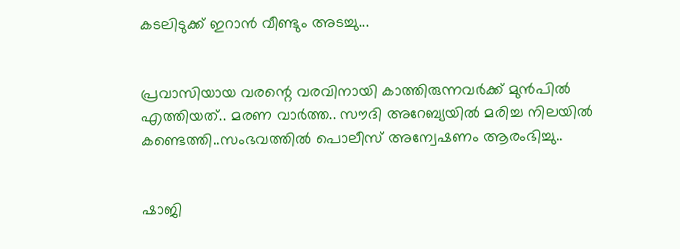കടലിടുക്ക് ഇറാൻ വീണ്ടും അടച്ചു...


പ്രവാസിയായ വരന്റെ വരവിനായി കാത്തിരുന്നവർക്ക് മുൻപിൽ എത്തിയത്.. മരണ വാർത്ത.. സൗദി അറേബ്യയിൽ മരിച്ച നിലയില്‍ കണ്ടെത്തി..സംഭവത്തില്‍ പൊലീസ് അന്വേഷണം ആരംഭിച്ചു..


ഷാജി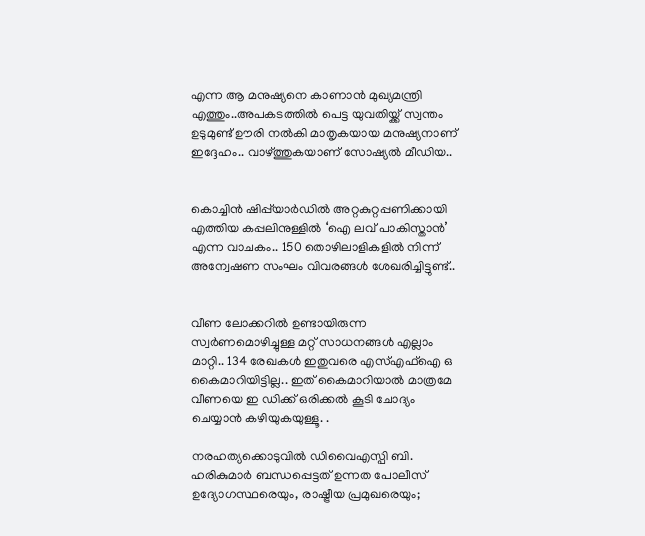എന്ന ആ മനുഷ്യനെ കാണാൻ മുഖ്യമന്ത്രി എത്തും..അപകടത്തിൽ പെട്ട യുവതിയ്ക്ക് സ്വന്തം ഉടുമുണ്ട് ഊരി നൽകി മാതൃകയായ മനുഷ്യനാണ് ഇദ്ദേഹം.. വാഴ്ത്തുകയാണ് സോഷ്യല്‍ മീഡിയ..


കൊച്ചിൻ ഷിപ്പ്‌യാർഡിൽ അറ്റകുറ്റപ്പണിക്കായി എത്തിയ കപ്പലിനുള്ളിൽ ‘ഐ ലവ് പാകിസ്താൻ’ എന്ന വാചകം.. 150 തൊഴിലാളികളിൽ നിന്ന് അന്വേഷണ സംഘം വിവരങ്ങൾ ശേഖരിച്ചിട്ടുണ്ട്..


വീണ ലോക്കറിൽ ഉണ്ടായിരുന്ന സ്വർണമൊഴിച്ചുള്ള മറ്റ് സാധനങ്ങൾ എല്ലാം മാറ്റി.. 134 രേഖകൾ ഇതുവരെ എസ്എഫ്ഐ ഒ കൈമാറിയിട്ടില്ല.. ഇത് കൈമാറിയാൽ മാത്രമേ വീണയെ ഇ ഡിക്ക് ഒരിക്കൽ കൂടി ചോദ്യം ചെയ്യാൻ കഴിയുകയുള്ളൂ. .

നരഹത്യക്കൊടുവില്‍ ഡിവൈഎസ്പി ബി. ഹരികുമാര്‍ ബന്ധപ്പെട്ടത് ഉന്നത പോലീസ് ഉദ്യോഗസ്ഥരെയും, രാഷ്ട്രീയ പ്രമുഖരെയും;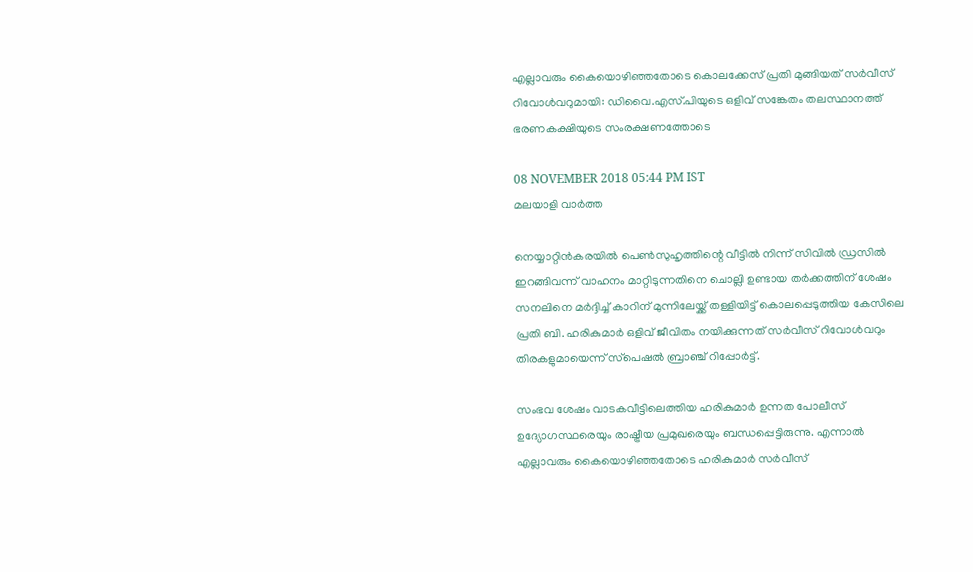എല്ലാവരും കൈയൊഴിഞ്ഞതോടെ കൊലക്കേസ് പ്രതി മുങ്ങിയത് സര്‍വീസ് റിവോള്‍വറുമായി: ഡിവൈ.എസ്.പിയുടെ ഒളിവ് സങ്കേതം തലസ്ഥാനത്ത് ഭരണകക്ഷിയുടെ സംരക്ഷണത്തോടെ

08 NOVEMBER 2018 05:44 PM IST
മലയാളി വാര്‍ത്ത

നെയ്യാറ്റിന്‍കരയില്‍ പെണ്‍സുഹൃത്തിന്റെ വീട്ടില്‍ നിന്ന് സിവില്‍ ഡ്രസില്‍ ഇറങ്ങിവന്ന് വാഹനം മാറ്റിടുന്നതിനെ ചൊല്ലി ഉണ്ടായ തര്‍ക്കത്തിന് ശേഷം സനലിനെ മര്‍ദ്ദിച്ച് കാറിന് മുന്നിലേയ്ക്ക് തള്ളിയിട്ട് കൊലപ്പെടുത്തിയ കേസിലെ പ്രതി ബി. ഹരികുമാര്‍ ഒളിവ് ജീവിതം നയിക്കുന്നത് സര്‍വീസ് റിവോള്‍വറും തിരകളുമായെന്ന് സ്‌പെഷല്‍ ബ്രാഞ്ച് റിപ്പോര്‍ട്ട്.

സംഭവ ശേഷം വാടകവീട്ടിലെത്തിയ ഹരികുമാര്‍ ഉന്നത പോലീസ് ഉദ്യോഗസ്ഥരെയും രാഷ്ട്രീയ പ്രമുഖരെയും ബന്ധപ്പെട്ടിരുന്നു. എന്നാല്‍ എല്ലാവരും കൈയൊഴിഞ്ഞതോടെ ഹരികുമാര്‍ സര്‍വീസ്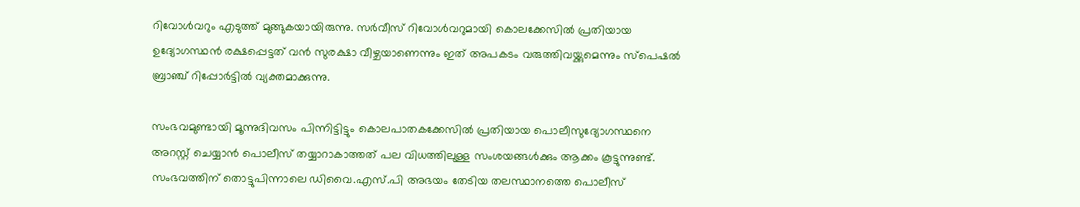റിവോള്‍വറും എടുത്ത് മുങ്ങുകയായിരുന്നു. സര്‍വീസ് റിവോള്‍വറുമായി കൊലക്കേസില്‍ പ്രതിയായ ഉദ്യോഗസ്ഥന്‍ രക്ഷപ്പെട്ടത് വന്‍ സുരക്ഷാ വീഴ്ചയാണെന്നും ഇത് അപകടം വരുത്തിവയ്ക്കുമെന്നും സ്‌പെഷല്‍ ബ്രാഞ്ച് റിപ്പോര്‍ട്ടില്‍ വ്യക്തമാക്കുന്നു.

സംഭവമുണ്ടായി മൂന്നുദിവസം പിന്നിട്ടിട്ടും കൊലപാതകക്കേസില്‍ പ്രതിയായ പൊലീസുദ്യോഗസ്ഥനെ അറസ്റ്റ് ചെയ്യാന്‍ പൊലീസ് തയ്യാറാകാത്തത് പല വിധത്തിലുള്ള സംശയങ്ങള്‍ക്കും ആക്കം കൂട്ടുന്നുണ്ട്. സംഭവത്തിന് തൊട്ടുപിന്നാലെ ഡിവൈ.എസ്.പി അഭയം തേടിയ തലസ്ഥാനത്തെ പൊലീസ്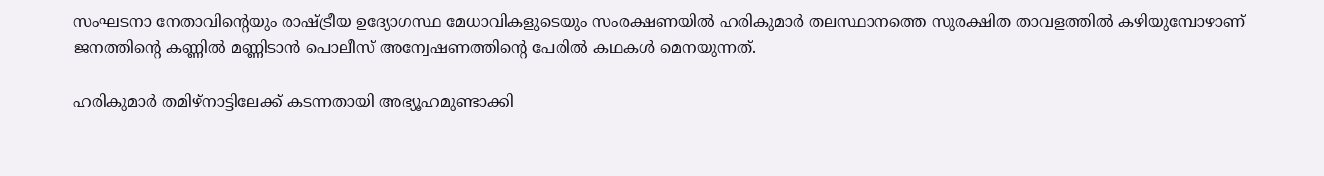സംഘടനാ നേതാവിന്റെയും രാഷ്ട്രീയ ഉദ്യോഗസ്ഥ മേധാവികളുടെയും സംരക്ഷണയില്‍ ഹരികുമാര്‍ തലസ്ഥാനത്തെ സുരക്ഷിത താവളത്തില്‍ കഴിയുമ്പോഴാണ് ജനത്തിന്റെ കണ്ണില്‍ മണ്ണിടാന്‍ പൊലീസ് അന്വേഷണത്തിന്റെ പേരില്‍ കഥകള്‍ മെനയുന്നത്.

ഹരികുമാര്‍ തമിഴ്‌നാട്ടിലേക്ക് കടന്നതായി അഭ്യൂഹമുണ്ടാക്കി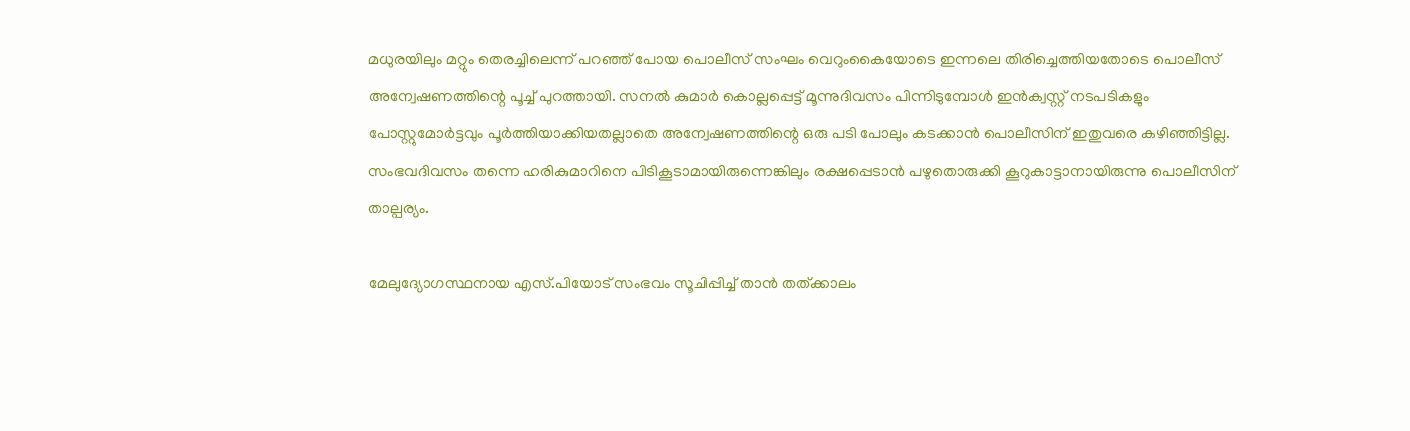മധുരയിലും മറ്റും തെരച്ചിലെന്ന് പറഞ്ഞ് പോയ പൊലീസ് സംഘം വെറുംകൈയോടെ ഇന്നലെ തിരിച്ചെത്തിയതോടെ പൊലീസ് അന്വേഷണത്തിന്റെ പൂച്ച് പുറത്തായി. സനല്‍ കുമാര്‍ കൊല്ലപ്പെട്ട് മൂന്നുദിവസം പിന്നിടുമ്പോള്‍ ഇന്‍ക്വസ്റ്റ് നടപടികളും പോസ്റ്റുമോര്‍ട്ടവും പൂര്‍ത്തിയാക്കിയതല്ലാതെ അന്വേഷണത്തിന്റെ ഒരു പടി പോലും കടക്കാന്‍ പൊലീസിന് ഇതുവരെ കഴിഞ്ഞിട്ടില്ല. സംഭവദിവസം തന്നെ ഹരികുമാറിനെ പിടികൂടാമായിരുന്നെങ്കിലും രക്ഷപ്പെടാന്‍ പഴുതൊരുക്കി കൂറുകാട്ടാനായിരുന്നു പൊലീസിന് താല്പര്യം.

മേലുദ്യോഗസ്ഥനായ എസ്.പിയോട് സംഭവം സൂചിപ്പിച്ച് താന്‍ തത്ക്കാലം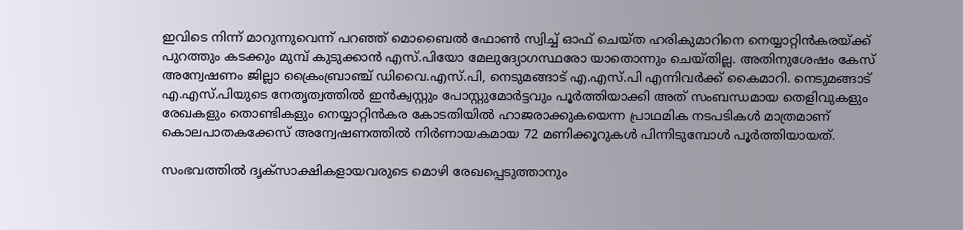ഇവിടെ നിന്ന് മാറുന്നുവെന്ന് പറഞ്ഞ് മൊബൈല്‍ ഫോണ്‍ സ്വിച്ച് ഓഫ് ചെയ്ത ഹരികുമാറിനെ നെയ്യാറ്റിന്‍കരയ്ക്ക് പുറത്തും കടക്കും മുമ്പ് കുടുക്കാന്‍ എസ്.പിയോ മേലുദ്യോഗസ്ഥരോ യാതൊന്നും ചെയ്തില്ല. അതിനുശേഷം കേസ് അന്വേഷണം ജില്ലാ ക്രൈംബ്രാഞ്ച് ഡിവൈ.എസ്.പി, നെടുമങ്ങാട് എ.എസ്.പി എന്നിവര്‍ക്ക് കൈമാറി. നെടുമങ്ങാട് എ.എസ്.പിയുടെ നേതൃത്വത്തില്‍ ഇന്‍ക്വസ്റ്റും പോസ്റ്റുമോര്‍ട്ടവും പൂര്‍ത്തിയാക്കി അത് സംബന്ധമായ തെളിവുകളും രേഖകളും തൊണ്ടികളും നെയ്യാറ്റിന്‍കര കോടതിയില്‍ ഹാജരാക്കുകയെന്ന പ്രാഥമിക നടപടികള്‍ മാത്രമാണ് കൊലപാതകക്കേസ് അന്വേഷണത്തില്‍ നിര്‍ണായകമായ 72 മണിക്കൂറുകള്‍ പിന്നിടുമ്പോള്‍ പൂര്‍ത്തിയായത്.

സംഭവത്തില്‍ ദൃക്‌സാക്ഷികളായവരുടെ മൊഴി രേഖപ്പെടുത്താനും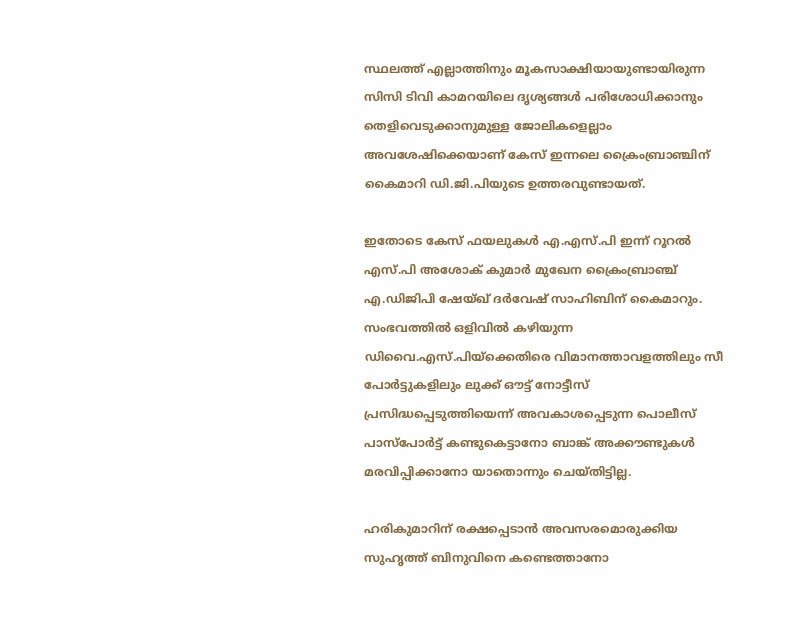സ്ഥലത്ത് എല്ലാത്തിനും മൂകസാക്ഷിയായുണ്ടായിരുന്ന സിസി ടിവി കാമറയിലെ ദൃശ്യങ്ങള്‍ പരിശോധിക്കാനും തെളിവെടുക്കാനുമുള്ള ജോലികളെല്ലാം അവശേഷിക്കെയാണ് കേസ് ഇന്നലെ ക്രൈംബ്രാഞ്ചിന് കൈമാറി ഡി.ജി.പിയുടെ ഉത്തരവുണ്ടായത്.

ഇതോടെ കേസ് ഫയലുകള്‍ എ.എസ്.പി ഇന്ന് റൂറല്‍ എസ്.പി അശോക് കുമാര്‍ മുഖേന ക്രൈംബ്രാഞ്ച് എ.ഡിജിപി ഷേയ്ഖ് ദര്‍വേഷ് സാഹിബിന് കൈമാറും. സംഭവത്തില്‍ ഒളിവില്‍ കഴിയുന്ന ഡിവൈ.എസ്.പിയ്‌ക്കെതിരെ വിമാനത്താവളത്തിലും സീ പോര്‍ട്ടുകളിലും ലുക്ക് ഔട്ട് നോട്ടീസ് പ്രസിദ്ധപ്പെടുത്തിയെന്ന് അവകാശപ്പെടുന്ന പൊലീസ് പാസ്പോര്‍ട്ട് കണ്ടുകെട്ടാനോ ബാങ്ക് അക്കൗണ്ടുകള്‍ മരവിപ്പിക്കാനോ യാതൊന്നും ചെയ്തിട്ടില്ല.

ഹരികുമാറിന് രക്ഷപ്പെടാന്‍ അവസരമൊരുക്കിയ സുഹൃത്ത് ബിനുവിനെ കണ്ടെത്താനോ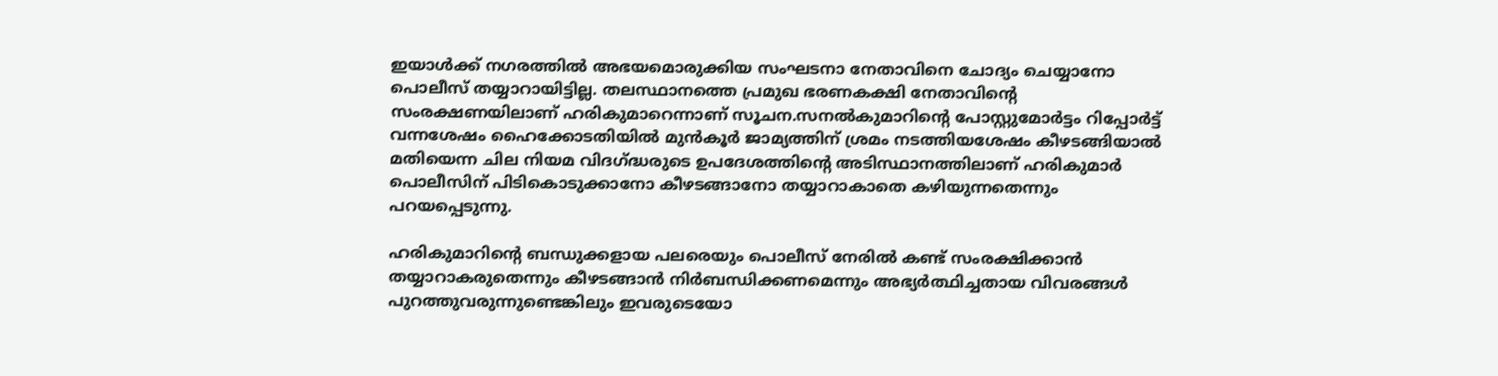ഇയാള്‍ക്ക് നഗരത്തില്‍ അഭയമൊരുക്കിയ സംഘടനാ നേതാവിനെ ചോദ്യം ചെയ്യാനോ പൊലീസ് തയ്യാറായിട്ടില്ല. തലസ്ഥാനത്തെ പ്രമുഖ ഭരണകക്ഷി നേതാവിന്റെ സംരക്ഷണയിലാണ് ഹരികുമാറെന്നാണ് സൂചന.സനല്‍കുമാറിന്റെ പോസ്റ്റുമോര്‍ട്ടം റിപ്പോര്‍ട്ട് വന്നശേഷം ഹൈക്കോടതിയില്‍ മുന്‍കൂര്‍ ജാമ്യത്തിന് ശ്രമം നടത്തിയശേഷം കീഴടങ്ങിയാല്‍ മതിയെന്ന ചില നിയമ വിദഗ്ദ്ധരുടെ ഉപദേശത്തിന്റെ അടിസ്ഥാനത്തിലാണ് ഹരികുമാര്‍ പൊലീസിന് പിടികൊടുക്കാനോ കീഴടങ്ങാനോ തയ്യാറാകാതെ കഴിയുന്നതെന്നും പറയപ്പെടുന്നു.

ഹരികുമാറിന്റെ ബന്ധുക്കളായ പലരെയും പൊലീസ് നേരില്‍ കണ്ട് സംരക്ഷിക്കാന്‍ തയ്യാറാകരുതെന്നും കീഴടങ്ങാന്‍ നിര്‍ബന്ധിക്കണമെന്നും അഭ്യര്‍ത്ഥിച്ചതായ വിവരങ്ങള്‍ പുറത്തുവരുന്നുണ്ടെങ്കിലും ഇവരുടെയോ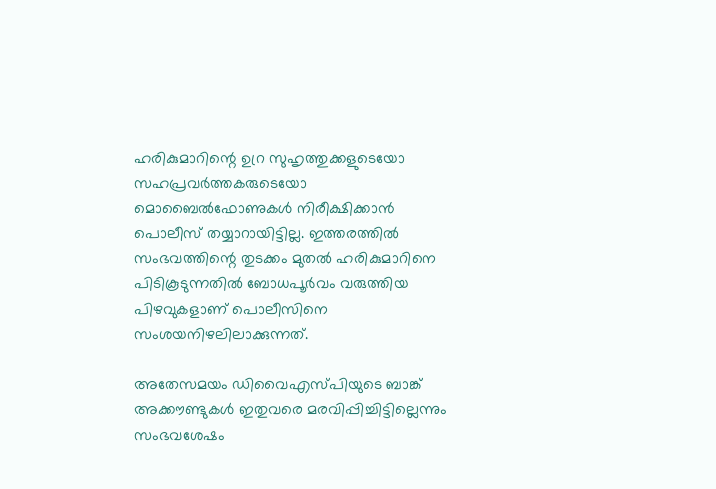ഹരികുമാറിന്റെ ഉറ്ര സുഹൃത്തുക്കളുടെയോ സഹപ്രവര്‍ത്തകരുടെയോ മൊബൈല്‍ഫോണുകള്‍ നിരീക്ഷിക്കാന്‍ പൊലീസ് തയ്യാറായിട്ടില്ല. ഇത്തരത്തില്‍ സംഭവത്തിന്റെ തുടക്കം മുതല്‍ ഹരികുമാറിനെ പിടികൂടുന്നതില്‍ ബോധപൂര്‍വം വരുത്തിയ പിഴവുകളാണ് പൊലീസിനെ സംശയനിഴലിലാക്കുന്നത്.

അതേസമയം ഡിവൈഎസ്പിയുടെ ബാങ്ക് അക്കൗണ്ടുകള്‍ ഇതുവരെ മരവിപ്പിച്ചിട്ടില്ലെന്നും സംഭവശേഷം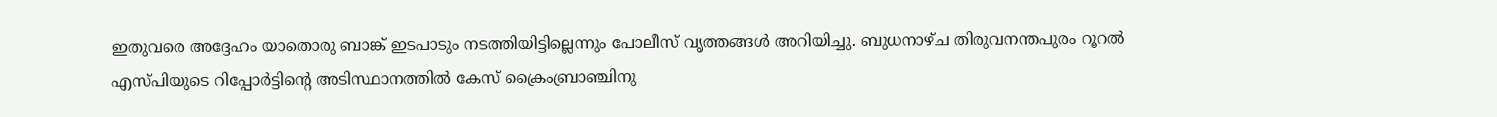ഇതുവരെ അദ്ദേഹം യാതൊരു ബാങ്ക് ഇടപാടും നടത്തിയിട്ടില്ലെന്നും പോലീസ് വൃത്തങ്ങള്‍ അറിയിച്ചു. ബുധനാഴ്ച തിരുവനന്തപുരം റൂറല്‍ എസ്പിയുടെ റിപ്പോര്‍ട്ടിന്റെ അടിസ്ഥാനത്തില്‍ കേസ് ക്രൈംബ്രാഞ്ചിനു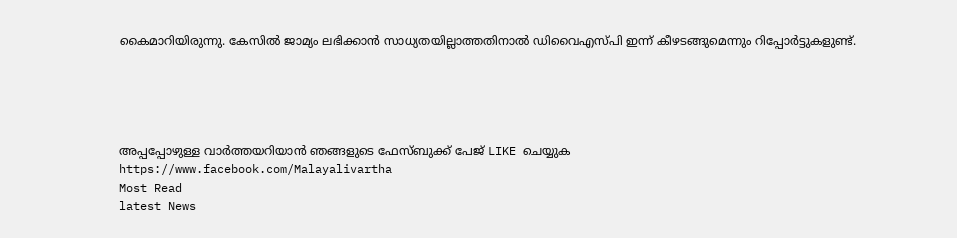കൈമാറിയിരുന്നു. കേസില്‍ ജാമ്യം ലഭിക്കാന്‍ സാധ്യതയില്ലാത്തതിനാല്‍ ഡിവൈഎസ്പി ഇന്ന് കീഴടങ്ങുമെന്നും റിപ്പോര്‍ട്ടുകളുണ്ട്.





അപ്പപ്പോഴുള്ള വാര്‍ത്തയറിയാന്‍ ഞങ്ങളുടെ ഫേസ്‌ബുക്ക്‌ പേജ് LIKE ചെയ്യുക
https://www.facebook.com/Malayalivartha
Most Read
latest News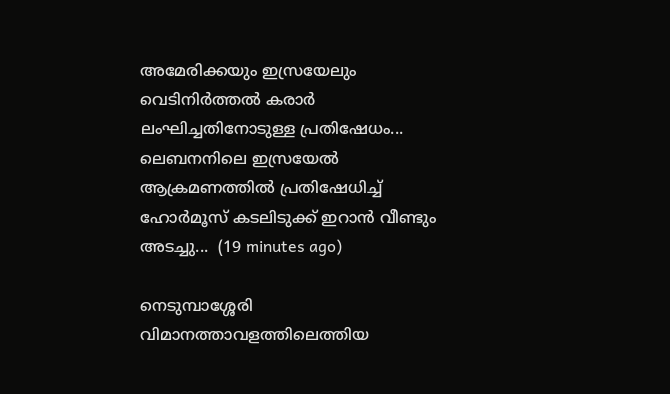അമേരിക്കയും ഇസ്രയേലും വെടിനിർത്തൽ കരാർ ലംഘിച്ചതിനോടുള്ള പ്രതിഷേധം... ലെബനനിലെ ഇസ്രയേൽ ആക്രമണത്തിൽ പ്രതിഷേധിച്ച് ഹോർമൂസ് കടലിടുക്ക് ഇറാൻ വീണ്ടും അടച്ചു...  (19 minutes ago)

നെടുമ്പാശ്ശേരി വിമാനത്താവളത്തിലെത്തിയ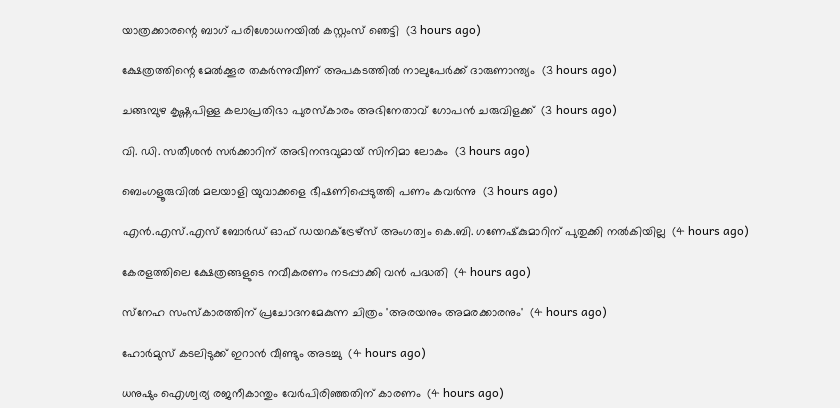യാത്രക്കാരന്റെ ബാഗ് പരിശോധനയില്‍ കസ്റ്റംസ് ഞെട്ടി  (3 hours ago)

ക്ഷേത്രത്തിന്റെ മേല്‍ക്കൂര തകര്‍ന്നുവീണ് അപകടത്തില്‍ നാലുപേര്‍ക്ക് ദാരുണാന്ത്യം  (3 hours ago)

ചങ്ങമ്പുഴ കൃഷ്ണപിള്ള കലാപ്രതിഭാ പുരസ്‌കാരം അഭിനേതാവ് ഗോപന്‍ ചരുവിളക്ക്  (3 hours ago)

വി. ഡി. സതീശന്‍ സര്‍ക്കാറിന് അഭിനന്ദവുമായ് സിനിമാ ലോകം  (3 hours ago)

ബെംഗളൂരുവില്‍ മലയാളി യുവാക്കളെ ഭീഷണിപ്പെടുത്തി പണം കവര്‍ന്നു  (3 hours ago)

എന്‍.എസ്.എസ് ബോര്‍ഡ് ഓഫ് ഡയറക്ട്രേഴ്‌സ് അംഗത്വം കെ.ബി. ഗണേഷ്‌കുമാറിന് പുതുക്കി നല്‍കിയില്ല  (4 hours ago)

കേരളത്തിലെ ക്ഷേത്രങ്ങളുടെ നവീകരണം നടപ്പാക്കി വന്‍ പദ്ധതി  (4 hours ago)

സ്‌നേഹ സംസ്‌കാരത്തിന് പ്രചോദനമേകുന്ന ചിത്രം 'അരയനും അമരക്കാരനും'  (4 hours ago)

ഹോര്‍മുസ് കടലിടുക്ക് ഇറാന്‍ വീണ്ടും അടച്ചു  (4 hours ago)

ധനുഷും ഐശ്വര്യ രജനീകാന്തും വേര്‍പിരിഞ്ഞതിന് കാരണം  (4 hours ago)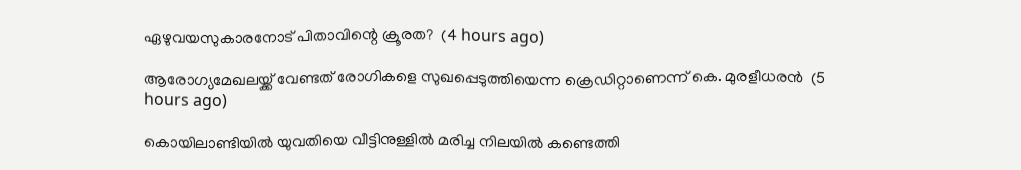ഏഴുവയസുകാരനോട് പിതാവിന്റെ ക്രൂരത?  (4 hours ago)

ആരോഗ്യമേഖലയ്ക്ക് വേണ്ടത് രോഗികളെ സുഖപ്പെടുത്തിയെന്ന ക്രെഡിറ്റാണെന്ന് കെ. മുരളീധരന്‍  (5 hours ago)

കൊയിലാണ്ടിയില്‍ യുവതിയെ വീട്ടിനുള്ളില്‍ മരിച്ച നിലയില്‍ കണ്ടെത്തി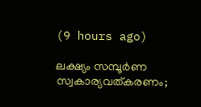(9 hours ago)

ലക്ഷ്യം സമ്പൂര്‍ണ സ്വകാര്യവത്കരണം;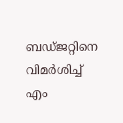ബഡ്ജറ്റിനെ വിമര്‍ശിച്ച് എം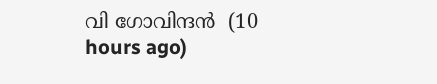വി ഗോവിന്ദന്‍  (10 hours ago)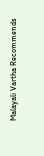Malayali Vartha Recommends